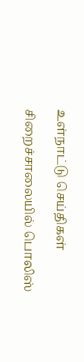உள்நாட்டு செய்திகள்

சிறைச்சாலையில் பொலிஸ்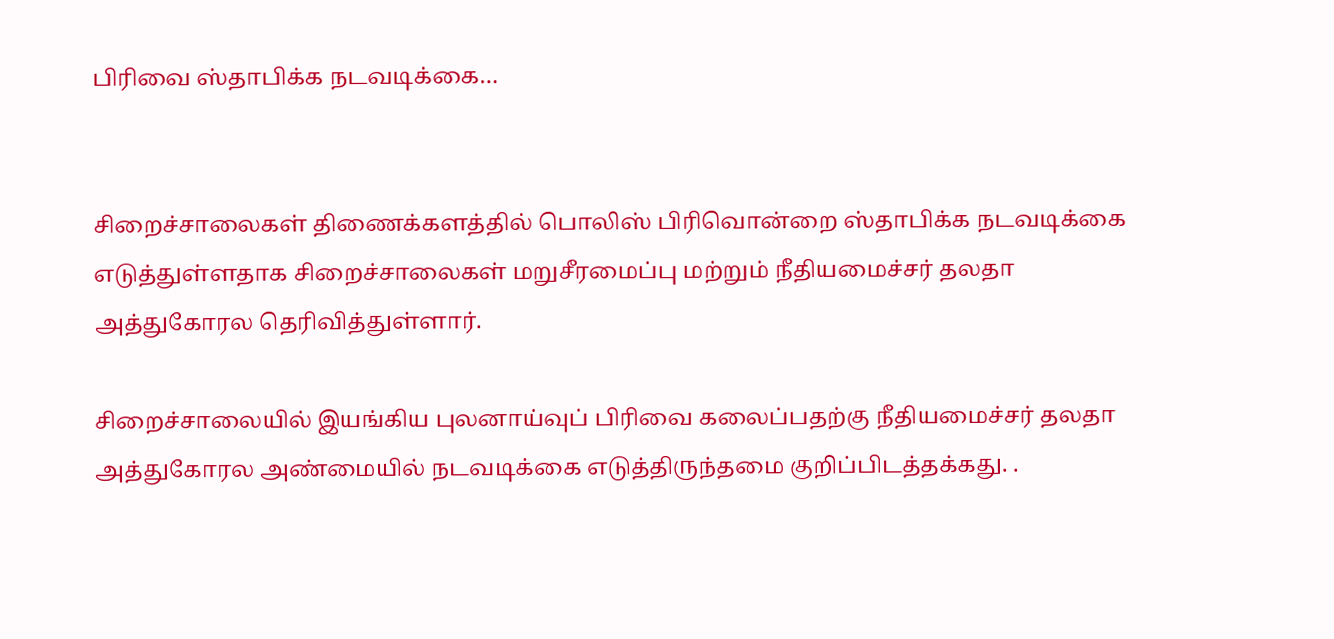பிரிவை ஸ்தாபிக்க நடவடிக்கை…


சிறைச்சாலைகள் திணைக்களத்தில் பொலிஸ் பிரிவொன்றை ஸ்தாபிக்க நடவடிக்கை எடுத்துள்ளதாக சிறைச்சாலைகள் மறுசீரமைப்பு மற்றும் நீதியமைச்சர் தலதா அத்துகோரல தெரிவித்துள்ளார்.

சிறைச்சாலையில் இயங்கிய புலனாய்வுப் பிரிவை கலைப்பதற்கு நீதியமைச்சர் தலதா அத்துகோரல அண்மையில் நடவடிக்கை எடுத்திருந்தமை குறிப்பிடத்தக்கது. .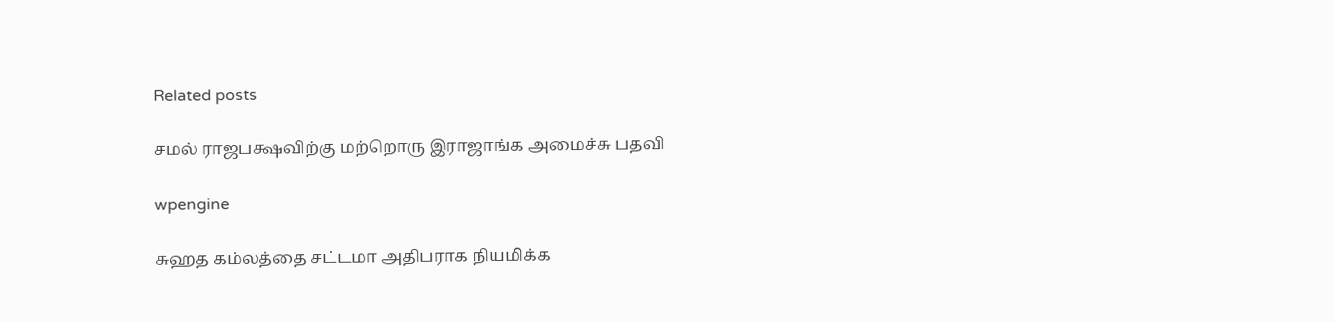Related posts

சமல் ராஜபக்ஷவிற்கு மற்றொரு இராஜாங்க அமைச்சு பதவி

wpengine

சுஹத கம்லத்தை சட்டமா அதிபராக நியமிக்க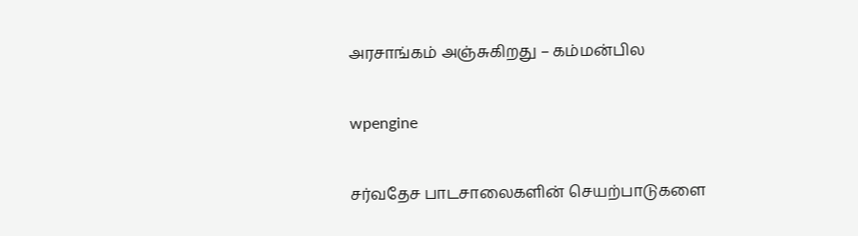அரசாங்கம் அஞ்சுகிறது – கம்மன்பில

wpengine

சர்வதேச பாடசாலைகளின் செயற்பாடுகளை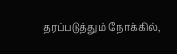தரப்படுத்தும் நோக்கில்,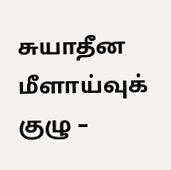சுயாதீன மீளாய்வுக் குழு –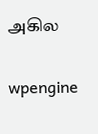அகில

wpengine